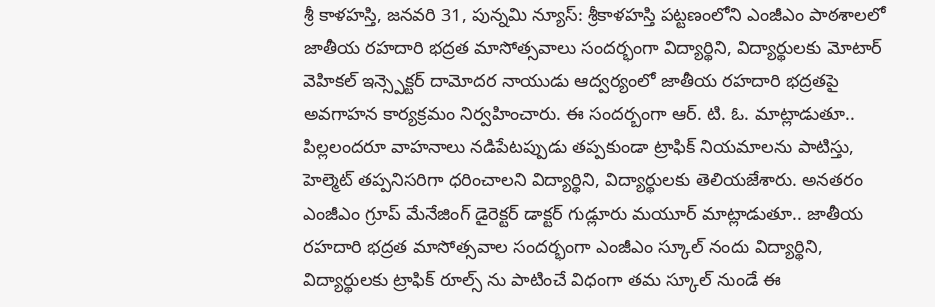శ్రీ కాళహస్తి, జనవరి 31, పున్నమి న్యూస్: శ్రీకాళహస్తి పట్టణంలోని ఎంజీఎం పాఠశాలలో జాతీయ రహదారి భద్రత మాసోత్సవాలు సందర్భంగా విద్యార్థిని, విద్యార్థులకు మోటార్ వెహికల్ ఇన్స్పెక్టర్ దామోదర నాయుడు ఆద్వర్యంలో జాతీయ రహదారి భద్రతపై అవగాహన కార్యక్రమం నిర్వహించారు. ఈ సందర్బంగా ఆర్. టి. ఓ. మాట్లాడుతూ.. పిల్లలందరూ వాహనాలు నడిపేటప్పుడు తప్పకుండా ట్రాఫిక్ నియమాలను పాటిస్తు, హెల్మెట్ తప్పనిసరిగా ధరించాలని విద్యార్థిని, విద్యార్థులకు తెలియజేశారు. అనతరం ఎంజీఎం గ్రూప్ మేనేజింగ్ డైరెక్టర్ డాక్టర్ గుడ్లూరు మయూర్ మాట్లాడుతూ.. జాతీయ రహదారి భద్రత మాసోత్సవాల సందర్భంగా ఎంజీఎం స్కూల్ నందు విద్యార్థిని, విద్యార్థులకు ట్రాఫిక్ రూల్స్ ను పాటించే విధంగా తమ స్కూల్ నుండే ఈ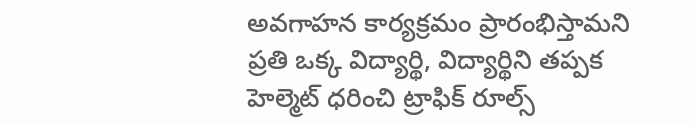అవగాహన కార్యక్రమం ప్రారంభిస్తామని ప్రతి ఒక్క విద్యార్థి, విద్యార్థిని తప్పక హెల్మెట్ ధరించి ట్రాఫిక్ రూల్స్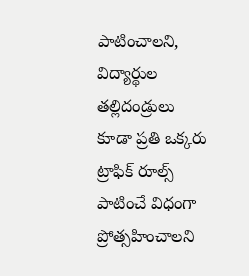పాటించాలని, విద్యార్థుల తల్లిదండ్రులు కూడా ప్రతి ఒక్కరు ట్రాఫిక్ రూల్స్ పాటించే విధంగా ప్రోత్సహించాలని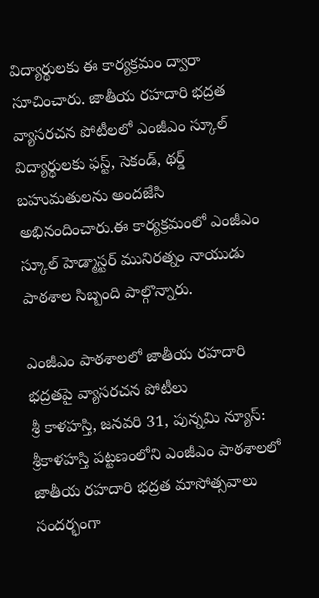విద్యార్థులకు ఈ కార్యక్రమం ద్వారా సూచించారు. జాతీయ రహదారి భద్రత వ్యాసరచన పోటీలలో ఎంజీఎం స్కూల్ విద్యార్థులకు ఫస్ట్, సెకండ్, థర్డ్ బహుమతులను అందజేసి అభినందించారు.ఈ కార్యక్రమంలో ఎంజీఎం స్కూల్ హెడ్మాస్టర్ మునిరత్నం నాయుడు పాఠశాల సిబ్బంది పాల్గొన్నారు.

ఎంజీఎం పాఠశాలలో జాతీయ రహదారి భద్రతపై వ్యాసరచన పోటీలు
శ్రీ కాళహస్తి, జనవరి 31, పున్నమి న్యూస్: శ్రీకాళహస్తి పట్టణంలోని ఎంజీఎం పాఠశాలలో జాతీయ రహదారి భద్రత మాసోత్సవాలు సందర్భంగా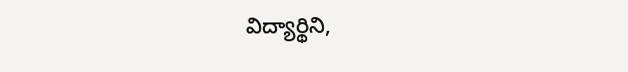విద్యార్థిని,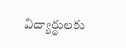విద్యార్థులకు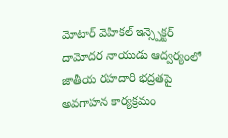మోటార్ వెహికల్ ఇన్స్పెక్టర్ దామోదర నాయుడు ఆద్వర్యంలో జాతీయ రహదారి భద్రతపై అవగాహన కార్యక్రమం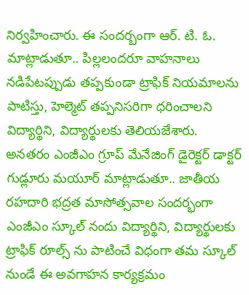నిర్వహించారు. ఈ సందర్బంగా ఆర్. టి. ఓ. మాట్లాడుతూ.. పిల్లలందరూ వాహనాలు నడిపేటప్పుడు తప్పకుండా ట్రాఫిక్ నియమాలను పాటిస్తు, హెల్మెట్ తప్పనిసరిగా ధరించాలని విద్యార్థిని, విద్యార్థులకు తెలియజేశారు. అనతరం ఎంజీఎం గ్రూప్ మేనేజింగ్ డైరెక్టర్ డాక్టర్ గుడ్లూరు మయూర్ మాట్లాడుతూ.. జాతీయ రహదారి భద్రత మాసోత్సవాల సందర్భంగా ఎంజీఎం స్కూల్ నందు విద్యార్థిని, విద్యార్థులకు ట్రాఫిక్ రూల్స్ ను పాటించే విధంగా తమ స్కూల్ నుండే ఈ అవగాహన కార్యక్రమం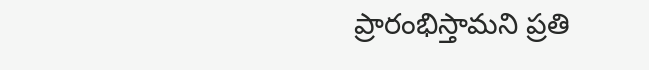ప్రారంభిస్తామని ప్రతి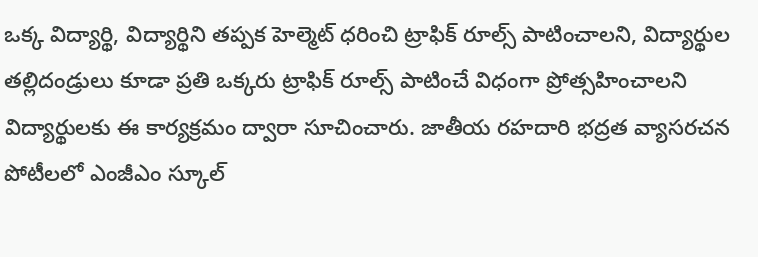ఒక్క విద్యార్థి, విద్యార్థిని తప్పక హెల్మెట్ ధరించి ట్రాఫిక్ రూల్స్ పాటించాలని, విద్యార్థుల తల్లిదండ్రులు కూడా ప్రతి ఒక్కరు ట్రాఫిక్ రూల్స్ పాటించే విధంగా ప్రోత్సహించాలని విద్యార్థులకు ఈ కార్యక్రమం ద్వారా సూచించారు. జాతీయ రహదారి భద్రత వ్యాసరచన పోటీలలో ఎంజీఎం స్కూల్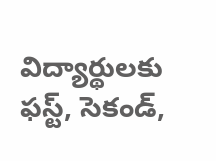విద్యార్థులకు ఫస్ట్, సెకండ్,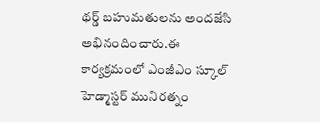థర్డ్ బహుమతులను అందజేసి అభినందించారు.ఈ కార్యక్రమంలో ఎంజీఎం స్కూల్ హెడ్మాస్టర్ మునిరత్నం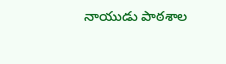నాయుడు పాఠశాల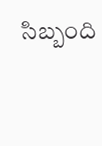సిబ్బంది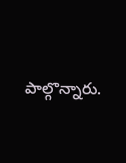పాల్గొన్నారు.